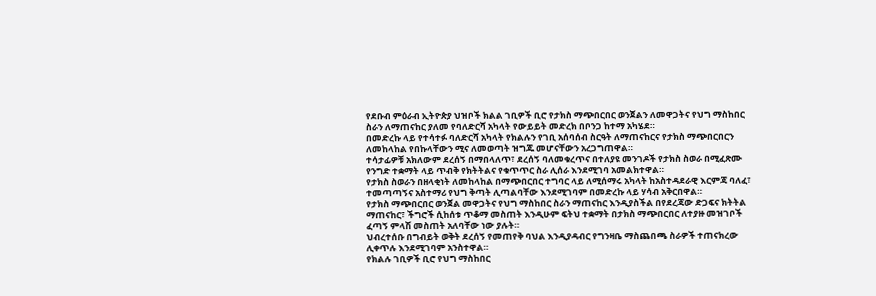የደቡብ ምዕራብ ኢትዮጵያ ህዝቦች ክልል ገቢዎች ቢሮ የታክስ ማጭበርበር ወንጀልን ለመዋጋትና የህግ ማስከበር ስራን ለማጠናከር ያለመ የባለድርሻ አካላት የውይይት መድረክ በቦንጋ ከተማ አካሄደ።
በመድረኩ ላይ የተሳተፉ ባለድርሻ አካላት የክልሉን የገቢ አሰባሰብ ስርዓት ለማጠናከርና የታክስ ማጭበርበርን ለመከላከል የበኩላቸውን ሚና ለመወጣት ዝግጁ መሆናቸውን አረጋግጠዋል።
ተሳታፊዎቹ አክለውም ደረሰኝ በማበላለጥ፣ ደረሰኝ ባለመቁረጥና በተለያዩ መንገዶች የታክስ ስወራ በሚፈጽሙ የንግድ ተቋማት ላይ ጥብቅ የክትትልና የቁጥጥር ስራ ሊሰራ እንደሚገባ አመልክተዋል።
የታክስ ስወራን በዘላቂነት ለመከላከል በማጭበርበር ተግባር ላይ ለሚሰማሩ አካላት ከአስተዳደራዊ እርምጃ ባለፈ፣ ተመጣጣኝና አስተማሪ የህግ ቅጣት ሊጣልባቸው እንደሚገባም በመድረኩ ላይ ሃሳብ አቅርበዋል።
የታክስ ማጭበርበር ወንጀል መዋጋትና የህግ ማስከበር ስራን ማጠናከር እንዲያስችል በየደረጃው ድጋፍና ክትትል ማጠናከር፣ ችግሮች ሲከሰቱ ጥቆማ መስጠት እንዲሁም ፍትህ ተቋማት በታክስ ማጭበርበር ለተያዙ መዝገቦች ፈጣኝ ምላሽ መስጠት አለባቸው ነው ያሉት።
ህብረተሰቡ በግብይት ወቅት ደረሰኝ የመጠየቅ ባህል እንዲያዳብር የግንዛቤ ማስጨበጫ ስራዎች ተጠናክረው ሊቀጥሉ እንደሚገባም አንስተዋል።
የክልሉ ገቢዎች ቢሮ የህግ ማስከበር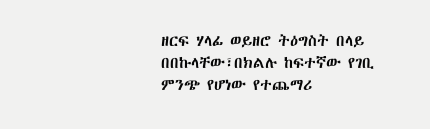ዘርፍ ሃላፊ ወይዘሮ ትዕግስት በላይ በበኩላቸው፣በክልሉ ከፍተኛው የገቢ ምንጭ የሆነው የተጨማሪ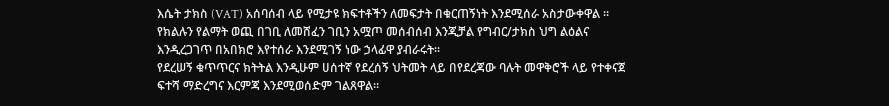እሴት ታክስ (VAT) አሰባሰብ ላይ የሚታዩ ክፍተቶችን ለመፍታት በቁርጠኝነት እንደሚሰራ አስታውቀዋል ።
የክልሉን የልማት ወጪ በገቢ ለመሸፈን ገቢን አሟጦ መሰብሰብ እንጂቻል የግብር/ታክስ ህግ ልዕልና እንዲረጋገጥ በአበክሮ እየተሰራ እንደሚገኝ ነው ኃላፊዋ ያብራሩት።
የደረሠኝ ቁጥጥርና ክትትል እንዲሁም ሀሰተኛ የደረሰኝ ህትመት ላይ በየደረጃው ባሉት መዋቅሮች ላይ የተቀናጀ ፍተሻ ማድረግና እርምጃ እንደሚወሰድም ገልጸዋል።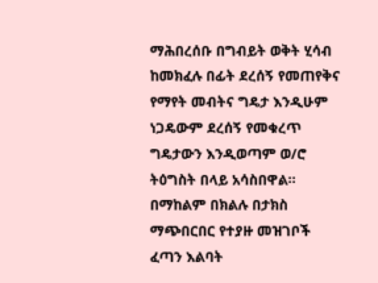ማሕበረሰቡ በግብይት ወቅት ሂሳብ ከመክፈሉ በፊት ደረሰኝ የመጠየቅና የማየት መብትና ግዴታ እንዲሁም ነጋዴውም ደረሰኝ የመቁረጥ ግዴታውን እንዲወጣም ወ/ሮ ትዕግስት በላይ አሳስበዋል።
በማከልም በክልሉ በታክስ ማጭበርበር የተያዙ መዝገቦች ፈጣን እልባት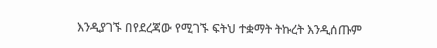እንዲያገኙ በየደረጃው የሚገኙ ፍትህ ተቋማት ትኩረት እንዲሰጡም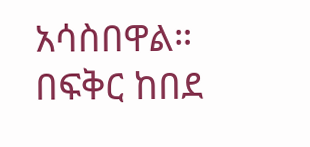አሳስበዋል።
በፍቅር ከበደ